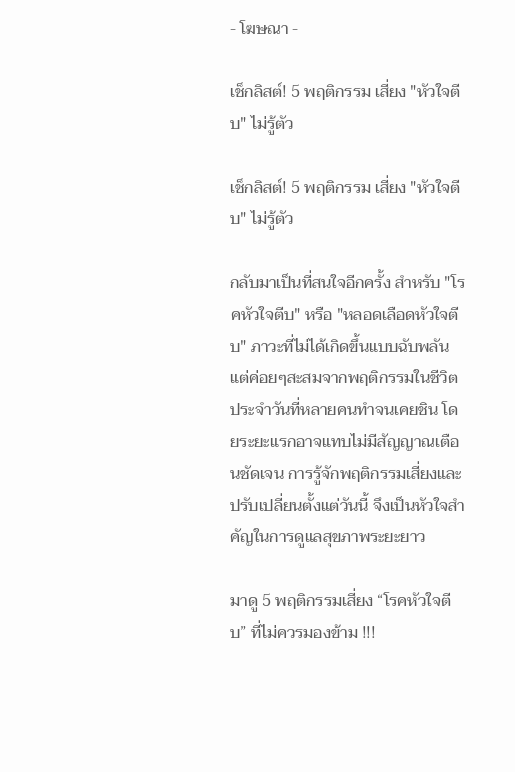- โฆษณา -

เช็กลิสต์! 5 พฤติกรรม เสี่ยง "หัวใจตีบ" ไม่รู้ตัว

เช็กลิสต์! 5 พฤติกรรม เสี่ยง "หัวใจตีบ" ไม่รู้ตัว

กลับมาเป็นที่สนใจอีกครั้ง สำหรับ "โรคหัวใจตีบ" หรือ "หลอดเลือดหัวใจตีบ" ภาวะที่ไม่ได้เกิดขึ้นแบบฉับพลัน แต่ค่อยๆสะสมจากพฤติกรรมในชีวิตประจำวันที่หลายคนทำจนเคยชิน โดยระยะแรกอาจแทบไม่มีสัญญาณเตือนชัดเจน การรู้จักพฤติกรรมเสี่ยงและปรับเปลี่ยนตั้งแต่วันนี้ จึงเป็นหัวใจสำคัญในการดูแลสุขภาพระยะยาว

มาดู 5 พฤติกรรมเสี่ยง “โรคหัวใจตีบ” ที่ไม่ควรมองข้าม !!!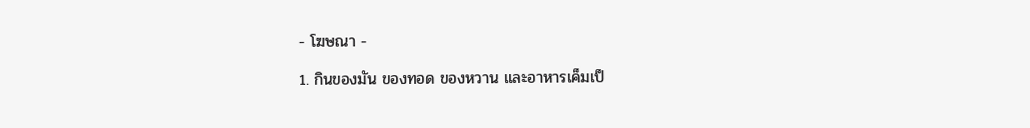- โฆษณา -

1. กินของมัน ของทอด ของหวาน และอาหารเค็มเป็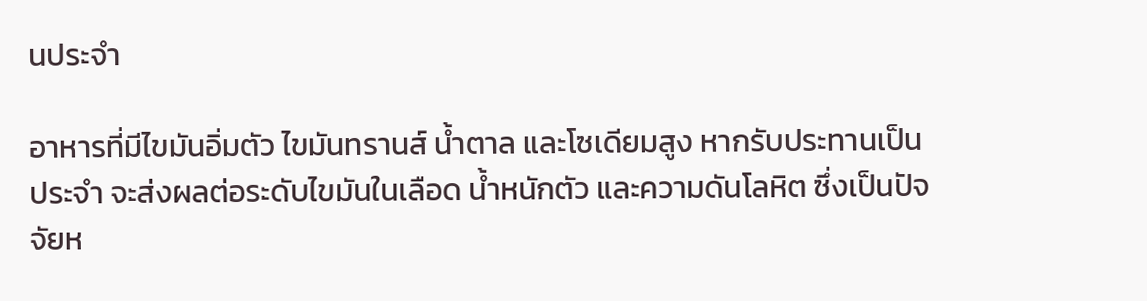นประจำ

อาหารที่มีไขมันอิ่มตัว ไขมันทรานส์ น้ำตาล และโซเดียมสูง หากรับประทานเป็นประจำ จะส่งผลต่อระดับไขมันในเลือด น้ำหนักตัว และความดันโลหิต ซึ่งเป็นปัจจัยห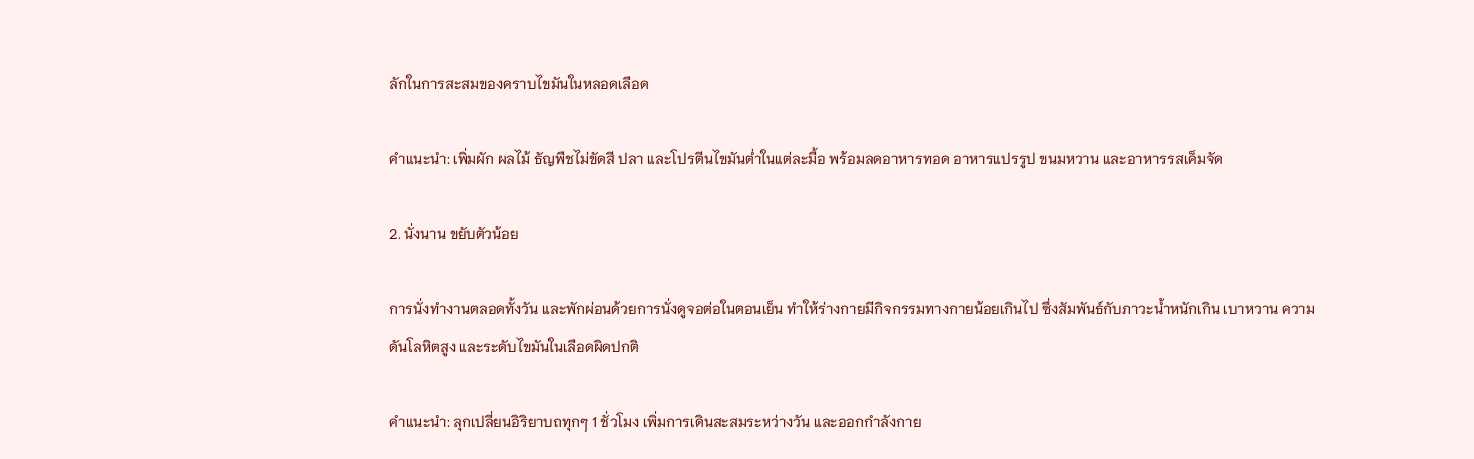ลักในการสะสมของคราบไขมันในหลอดเลือด

คำแนะนำ: เพิ่มผัก ผลไม้ ธัญพืชไม่ขัดสี ปลา และโปรตีนไขมันต่ำในแต่ละมื้อ พร้อมลดอาหารทอด อาหารแปรรูป ขนมหวาน และอาหารรสเค็มจัด

2. นั่งนาน ขยับตัวน้อย

การนั่งทำงานตลอดทั้งวัน และพักผ่อนด้วยการนั่งดูจอต่อในตอนเย็น ทำให้ร่างกายมีกิจกรรมทางกายน้อยเกินไป ซึ่งสัมพันธ์กับภาวะน้ำหนักเกิน เบาหวาน ความดันโลหิตสูง และระดับไขมันในเลือดผิดปกติ

คำแนะนำ: ลุกเปลี่ยนอิริยาบถทุกๆ 1 ชั่วโมง เพิ่มการเดินสะสมระหว่างวัน และออกกำลังกาย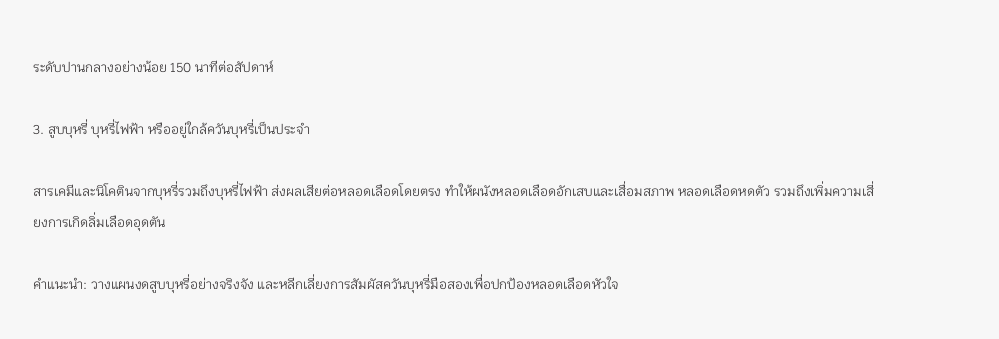ระดับปานกลางอย่างน้อย 150 นาทีต่อสัปดาห์

3. สูบบุหรี่ บุหรี่ไฟฟ้า หรืออยู่ใกล้ควันบุหรี่เป็นประจำ

สารเคมีและนิโคตินจากบุหรี่รวมถึงบุหรี่ไฟฟ้า ส่งผลเสียต่อหลอดเลือดโดยตรง ทำให้ผนังหลอดเลือดอักเสบและเสื่อมสภาพ หลอดเลือดหดตัว รวมถึงเพิ่มความเสี่ยงการเกิดลิ่มเลือดอุดตัน

คำแนะนำ: วางแผนงดสูบบุหรี่อย่างจริงจัง และหลีกเลี่ยงการสัมผัสควันบุหรี่มือสองเพื่อปกป้องหลอดเลือดหัวใจ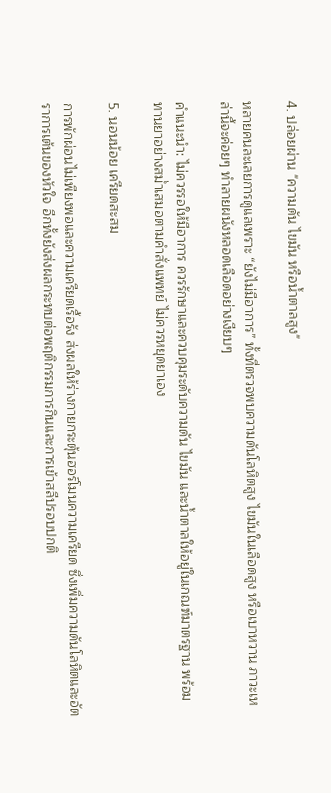4. ปล่อยผ่าน "ความดัน ไขมัน หรือน้ำตาลสูง"

หลายคนละเลยการดูแลเพราะ “ยังไม่มีอาการ” ทั้งที่ตรวจพบความดันโลหิตสูง ไขมันในเลือดสูง หรือเบาหวาน ภาวะเหล่านี้จะค่อยๆ ทำลายผนังหลอดเลือดอย่างเงียบๆ

คำแนะนำ: ไม่ควรรอให้มีอาการ ควรรักษาและควบคุมระดับความดัน ไขมัน และน้ำตาลให้อยู่ในเกณฑ์มาตรฐาน พร้อมทานยาอย่างสม่ำเสมอตามคำสั่งแพทย์ ไม่ควรหยุดยาเอง

5. นอนน้อย เครียดสะสม

การพักผ่อนไม่เพียงพอและความเครียดเรื้อรัง ส่งผลให้ร่างกายกระตุ้นฮอร์โมนความเครียด ซึ่งเพิ่มความดันโลหิตและอัตราการเต้นของหัวใจ อีกทั้งยังส่งผลกระทบต่อพฤติกรรมการกินและการเข้าสลีปรอบปกติ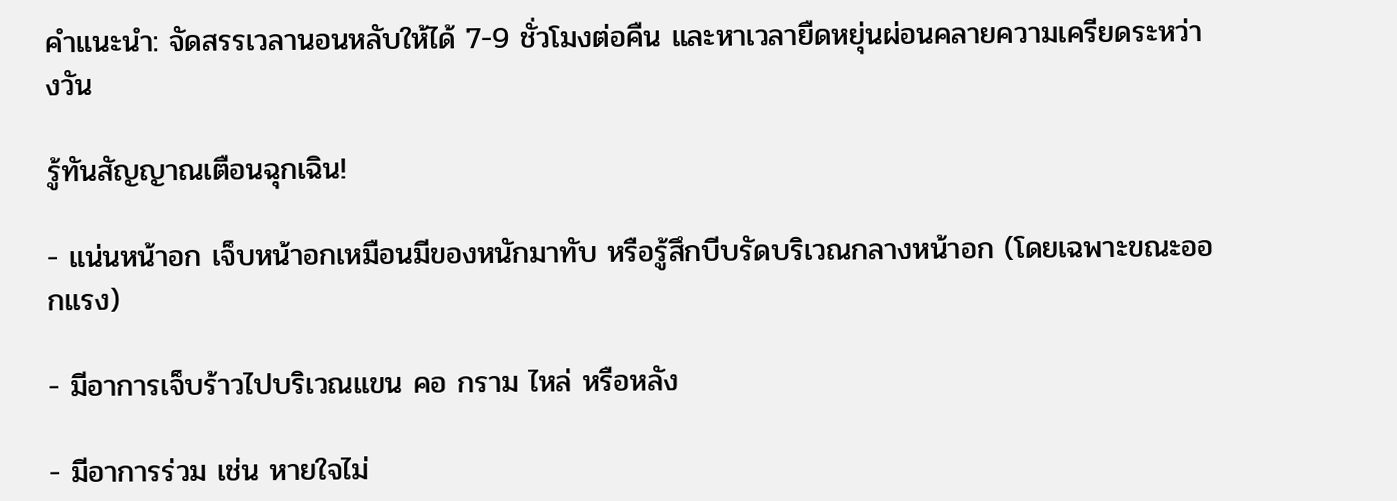คำแนะนำ: จัดสรรเวลานอนหลับให้ได้ 7-9 ชั่วโมงต่อคืน และหาเวลายืดหยุ่นผ่อนคลายความเครียดระหว่างวัน

รู้ทันสัญญาณเตือนฉุกเฉิน!

- แน่นหน้าอก เจ็บหน้าอกเหมือนมีของหนักมาทับ หรือรู้สึกบีบรัดบริเวณกลางหน้าอก (โดยเฉพาะขณะออกแรง)

- มีอาการเจ็บร้าวไปบริเวณแขน คอ กราม ไหล่ หรือหลัง

- มีอาการร่วม เช่น หายใจไม่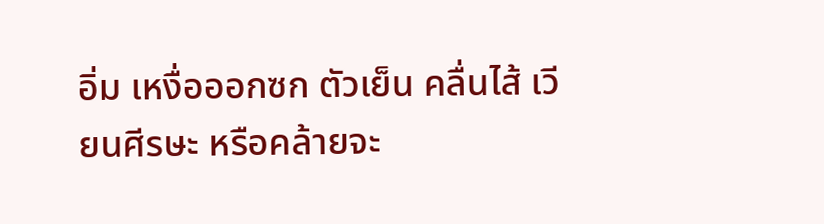อิ่ม เหงื่อออกซก ตัวเย็น คลื่นไส้ เวียนศีรษะ หรือคล้ายจะ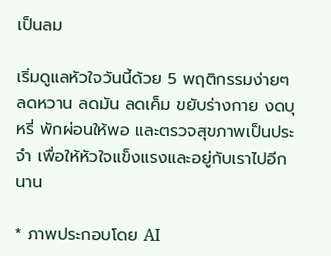เป็นลม

เริ่มดูแลหัวใจวันนี้ด้วย 5 พฤติกรรมง่ายๆ ลดหวาน ลดมัน ลดเค็ม ขยับร่างกาย งดบุหรี่ พักผ่อนให้พอ และตรวจสุขภาพเป็นประจำ เพื่อให้หัวใจแข็งแรงและอยู่กับเราไปอีกนาน

* ภาพประกอบโดย AI